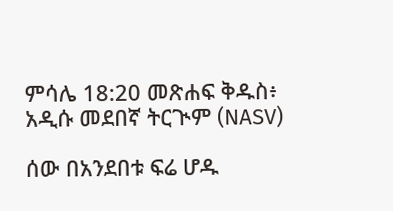ምሳሌ 18:20 መጽሐፍ ቅዱስ፥ አዲሱ መደበኛ ትርጒም (NASV)

ሰው በአንደበቱ ፍሬ ሆዱ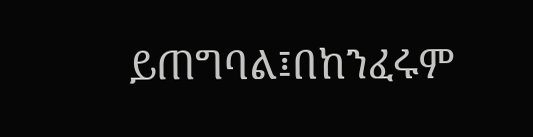ይጠግባል፤በከንፈሩም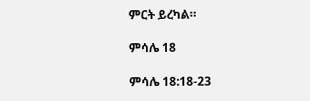ምርት ይረካል።

ምሳሌ 18

ምሳሌ 18:18-23